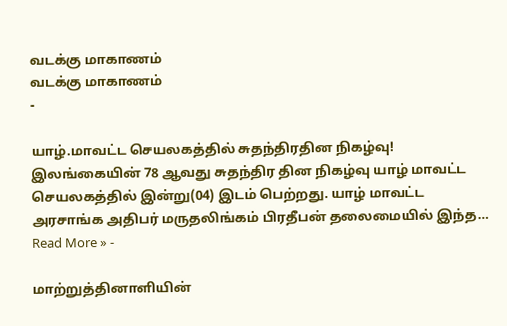வடக்கு மாகாணம்
வடக்கு மாகாணம்
-

யாழ்.மாவட்ட செயலகத்தில் சுதந்திரதின நிகழ்வு!
இலங்கையின் 78 ஆவது சுதந்திர தின நிகழ்வு யாழ் மாவட்ட செயலகத்தில் இன்று(04) இடம் பெற்றது. யாழ் மாவட்ட அரசாங்க அதிபர் மருதலிங்கம் பிரதீபன் தலைமையில் இந்த…
Read More » -

மாற்றுத்தினாளியின்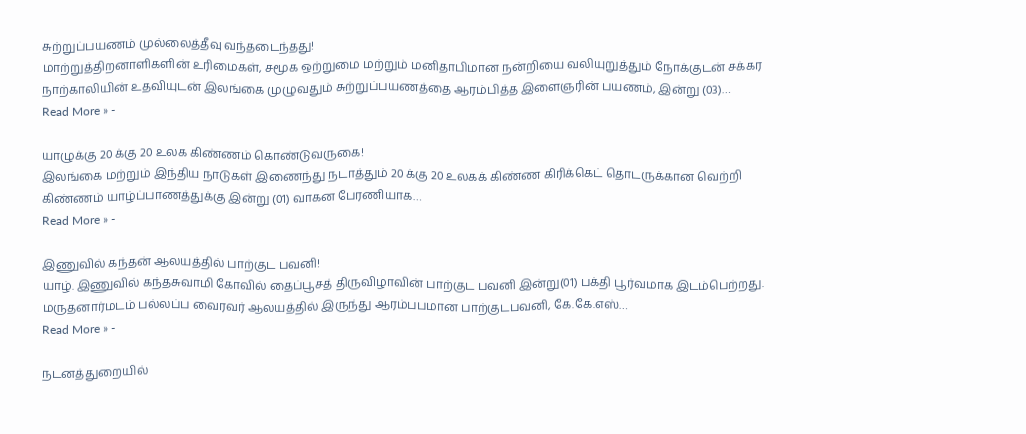சுற்றுப்பயணம் முல்லைத்தீவு வந்தடைந்தது!
மாற்றுத்திறனாளிகளின் உரிமைகள், சமூக ஒற்றுமை மற்றும் மனிதாபிமான நன்றியை வலியுறுத்தும் நோக்குடன் சக்கர நாற்காலியின் உதவியுடன் இலங்கை முழுவதும் சுற்றுப்பயணத்தை ஆரம்பித்த இளைஞரின் பயணம், இன்று (03)…
Read More » -

யாழுக்கு 20 க்கு 20 உலக கிண்ணம் கொண்டுவருகை!
இலங்கை மற்றும் இந்திய நாடுகள் இணைந்து நடாத்தும் 20 க்கு 20 உலகக் கிண்ண கிரிக்கெட் தொடருக்கான வெற்றி கிண்ணம் யாழ்ப்பாணத்துக்கு இன்று (01) வாகன பேரணியாக…
Read More » -

இணுவில் கந்தன் ஆலயத்தில் பாற்குட பவனி!
யாழ். இணுவில் கந்தசுவாமி கோவில் தைப்பூசத் திருவிழாவின் பாற்குட பவனி இன்று(01) பக்தி பூர்வமாக இடம்பெற்றது. மருதனார்மடம் பல்லப்ப வைரவர் ஆலயத்தில் இருந்து ஆரம்பபமான பாற்குடபவனி, கே.கே.எஸ்…
Read More » -

நடனத்துறையில்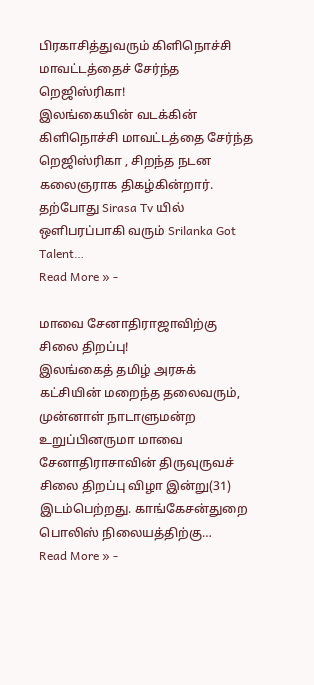பிரகாசித்துவரும் கிளிநொச்சி மாவட்டத்தைச் சேர்ந்த றெஜிஸ்ரிகா!
இலங்கையின் வடக்கின் கிளிநொச்சி மாவட்டத்தை சேர்ந்த றெஜிஸ்ரிகா , சிறந்த நடன கலைஞராக திகழ்கின்றார். தற்போது Sirasa Tv யில் ஒளிபரப்பாகி வரும் Srilanka Got Talent…
Read More » -

மாவை சேனாதிராஜாவிற்கு சிலை திறப்பு!
இலங்கைத் தமிழ் அரசுக் கட்சியின் மறைந்த தலைவரும், முன்னாள் நாடாளுமன்ற உறுப்பினருமா மாவை சேனாதிராசாவின் திருவுருவச் சிலை திறப்பு விழா இன்று(31) இடம்பெற்றது. காங்கேசன்துறை பொலிஸ் நிலையத்திற்கு…
Read More » -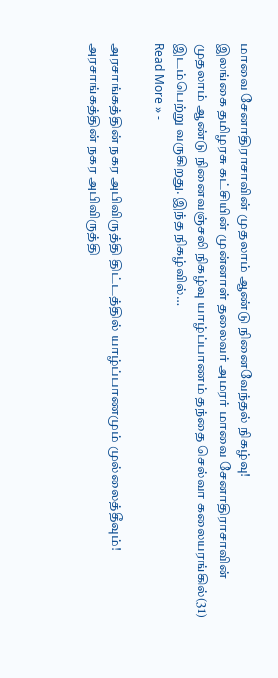மாவை சேனாதிராசாவின் முதலாம் ஆண்டு நினைவேந்தல் நிகழ்வு!
இலங்கை தமிழரசு கட்சியின் முன்னாள் தலைவர் அமரர் மாவை சேனாதிராசாவின் முதலாம் ஆண்டு நினைவஞ்சலி நிகழ்வு யாழ்ப்பாணம் தந்தை செல்வா கலையரங்கில்(31) இடம்பெற்று வருகிறது. இந்த நிகழ்வில்…
Read More » -

அரசாங்கத்தின் நகர அபிவிருத்தி திட்டத்தில் யாழ்ப்பாணமும் முல்லைத்தீவும்!
அரசாங்கத்தின் நகர அபிவிருத்தி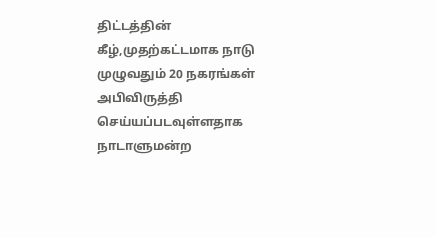திட்டத்தின் கீழ்,முதற்கட்டமாக நாடு முழுவதும் 20 நகரங்கள் அபிவிருத்தி செய்யப்படவுள்ளதாக நாடாளுமன்ற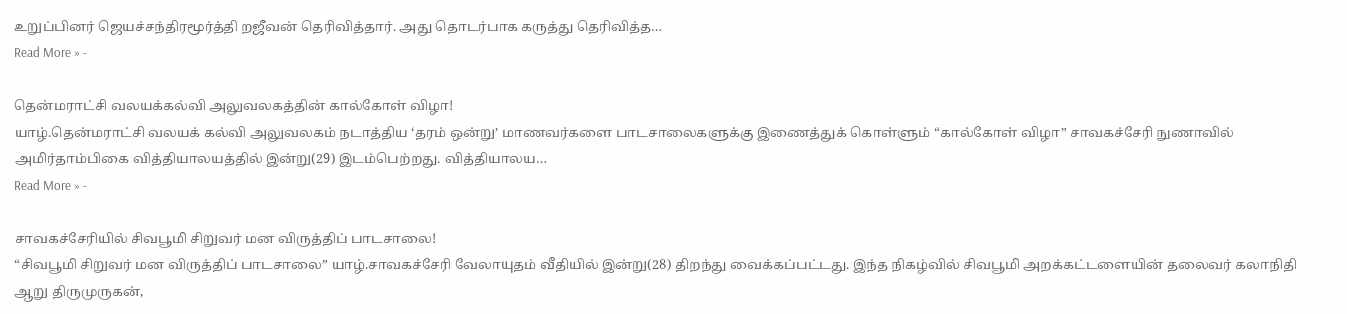உறுப்பினர் ஜெயச்சந்திரமூர்த்தி றஜீவன் தெரிவித்தார். அது தொடர்பாக கருத்து தெரிவித்த…
Read More » -

தென்மராட்சி வலயக்கல்வி அலுவலகத்தின் கால்கோள் விழா!
யாழ்.தென்மராட்சி வலயக் கல்வி அலுவலகம் நடாத்திய ‘தரம் ஒன்று’ மாணவர்களை பாடசாலைகளுக்கு இணைத்துக் கொள்ளும் “கால்கோள் விழா” சாவகச்சேரி நுணாவில் அமிர்தாம்பிகை வித்தியாலயத்தில் இன்று(29) இடம்பெற்றது. வித்தியாலய…
Read More » -

சாவகச்சேரியில் சிவபூமி சிறுவர் மன விருத்திப் பாடசாலை!
“சிவபூமி சிறுவர் மன விருத்திப் பாடசாலை” யாழ்.சாவகச்சேரி வேலாயுதம் வீதியில் இன்று(28) திறந்து வைக்கப்பட்டது. இந்த நிகழ்வில் சிவபூமி அறக்கட்டளையின் தலைவர் கலாநிதி ஆறு திருமுருகன்,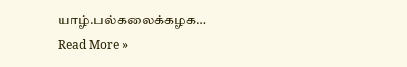யாழ்.பல்கலைக்கழக…
Read More »